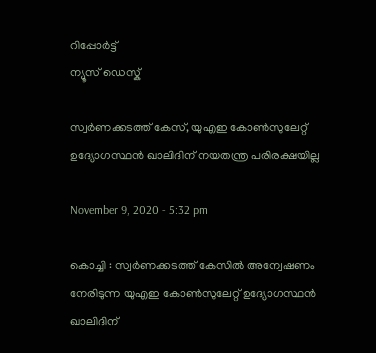റിപ്പോര്‍ട്ട്
ന്യൂസ് ഡെസ്ക്

സ്വർണക്കടത്ത് കേസ്, യുഎഇ കോൺസുലേറ്റ് ഉദ്യോഗസ്ഥൻ ഖാലിദിന് നയതന്ത്ര പരിരക്ഷയില്ല

November 9, 2020 - 5:32 pm

കൊച്ചി : സ്വർണക്കടത്ത് കേസിൽ അന്വേഷണം നേരിടുന്ന യുഎഇ കോൺസുലേറ്റ് ഉദ്യോഗസ്ഥൻ ഖാലിദിന്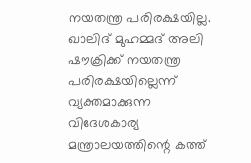നയതന്ത്ര പരിരക്ഷയില്ല. ഖാലിദ് മുഹമ്മദ് അലി ഷൗക്രിക്ക് നയതന്ത്ര പരിരക്ഷയില്ലെന്ന് വ്യക്തമാക്കുന്ന വിദേശകാര്യ മന്ത്രാലയത്തിന്റെ കത്ത്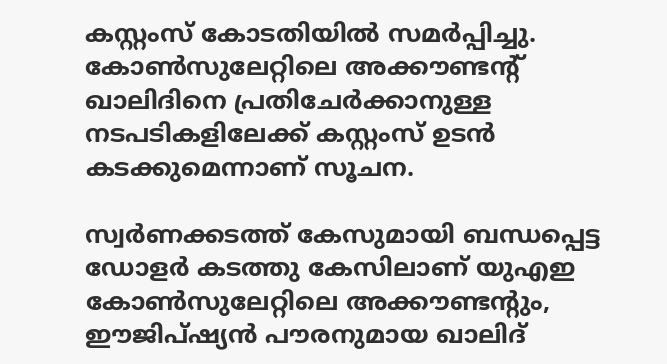കസ്റ്റംസ് കോടതിയില്‍ സമര്‍പ്പിച്ചു. കോൺസുലേറ്റിലെ അക്കൗണ്ടന്റ് ഖാലിദിനെ പ്രതിചേർക്കാനുള്ള നടപടികളിലേക്ക് കസ്റ്റംസ് ഉടൻ കടക്കുമെന്നാണ് സൂചന.

സ്വർണക്കടത്ത് കേസുമായി ബന്ധപ്പെട്ട ഡോളർ കടത്തു കേസിലാണ് യുഎഇ കോൺസുലേറ്റിലെ അക്കൗണ്ടന്റും, ഈജിപ്ഷ്യൻ പൗരനുമായ ഖാലിദ്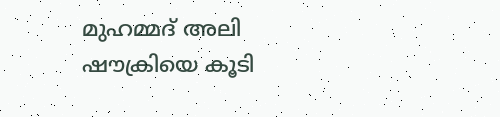മുഹമ്മദ് അലി ഷൗക്രിയെ കൂടി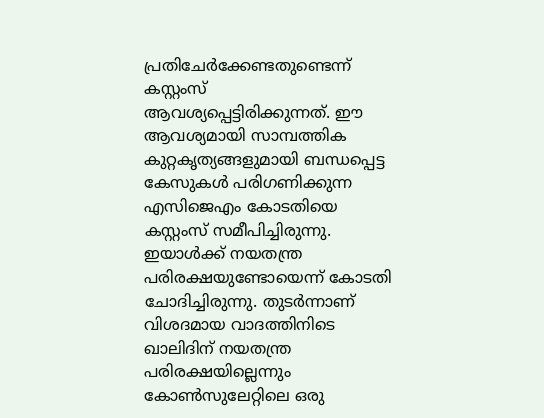പ്രതിചേർക്കേണ്ടതുണ്ടെന്ന് കസ്റ്റംസ് ആവശ്യപ്പെട്ടിരിക്കുന്നത്. ഈ ആവശ്യമായി സാമ്പത്തിക കുറ്റകൃത്യങ്ങളുമായി ബന്ധപ്പെട്ട കേസുകൾ പരിഗണിക്കുന്ന എസിജെഎം കോടതിയെ കസ്റ്റംസ് സമീപിച്ചിരുന്നു. ഇയാൾക്ക് നയതന്ത്ര പരിരക്ഷയുണ്ടോയെന്ന് കോടതി ചോദിച്ചിരുന്നു. തുടർന്നാണ് വിശദമായ വാദത്തിനിടെ ഖാലിദിന് നയതന്ത്ര പരിരക്ഷയില്ലെന്നും കോൺസുലേറ്റിലെ ഒരു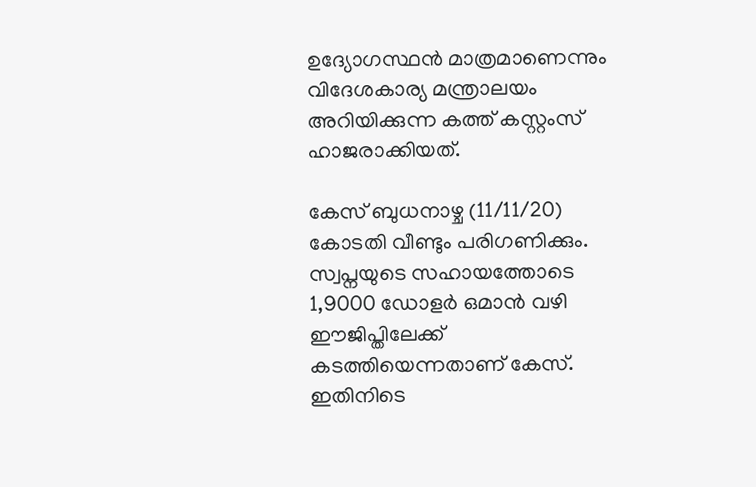ഉദ്യോഗസ്ഥൻ മാത്രമാണെന്നും വിദേശകാര്യ മന്ത്രാലയം അറിയിക്കുന്ന കത്ത് കസ്റ്റംസ് ഹാജരാക്കിയത്.

കേസ് ബുധനാഴ്ച (11/11/20) കോടതി വീണ്ടും പരിഗണിക്കും. സ്വപ്നയുടെ സഹായത്തോടെ 1,9000 ഡോളർ ഒമാൻ വഴി ഈജിപ്തിലേക്ക് കടത്തിയെന്നതാണ് കേസ്. ഇതിനിടെ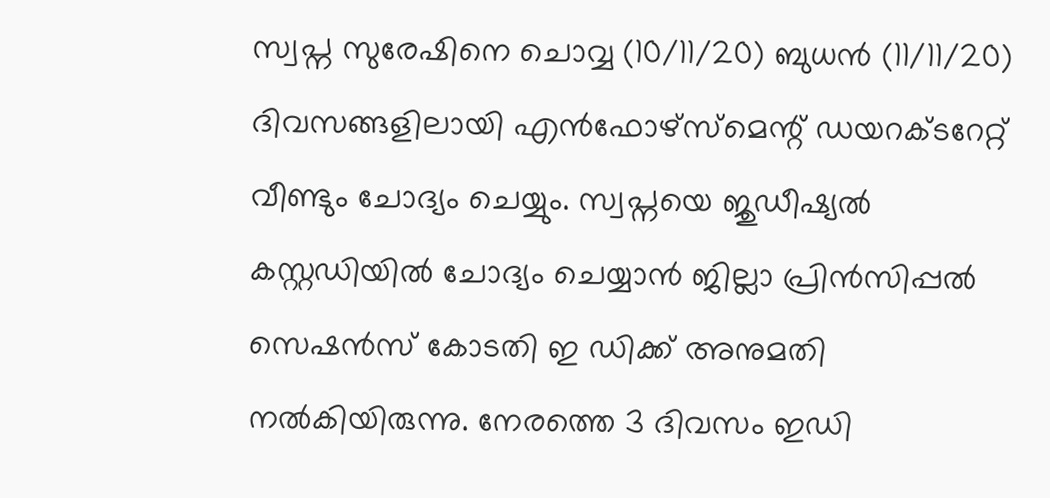സ്വപ്ന സുരേഷിനെ ചൊവ്വ (10/11/20) ബുധൻ (11/11/20) ദിവസങ്ങളിലായി എന്‍ഫോഴ്‌സ്‌മെന്റ് ഡയറക്ടറേറ്റ് വീണ്ടും ചോദ്യം ചെയ്യും. സ്വപ്നയെ ജുഡീഷ്യൽ കസ്റ്റഡിയിൽ ചോദ്യം ചെയ്യാൻ ജില്ലാ പ്രിൻസിപ്പൽ സെഷൻസ് കോടതി ഇ ഡിക്ക് അനുമതി നൽകിയിരുന്നു. നേരത്തെ 3 ദിവസം ഇഡി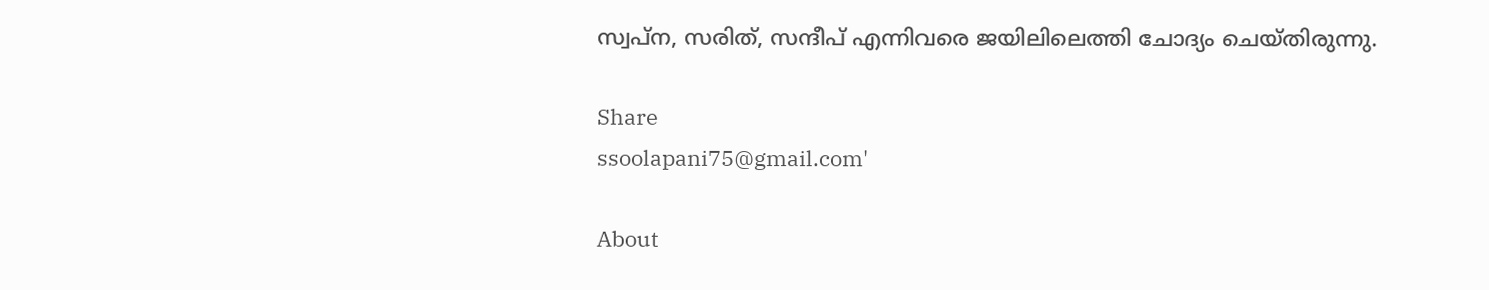സ്വപ്ന, സരിത്, സന്ദീപ് എന്നിവരെ ജയിലിലെത്തി ചോദ്യം ചെയ്തിരുന്നു.

Share
ssoolapani75@gmail.com'

About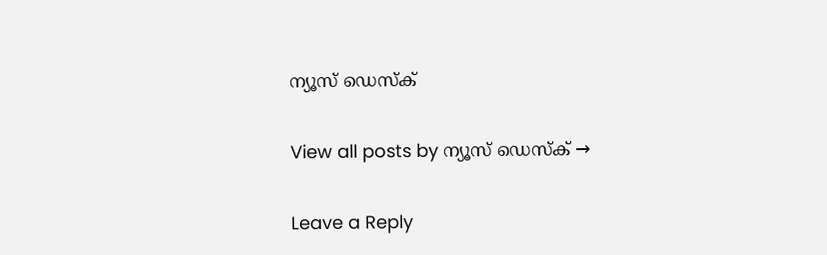ന്യൂസ് ഡെസ്ക്

View all posts by ന്യൂസ് ഡെസ്ക് →

Leave a Reply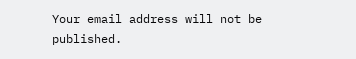Your email address will not be published.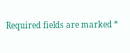Required fields are marked *